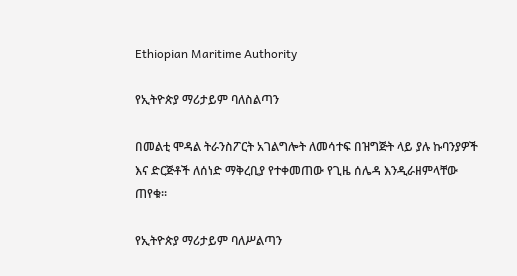Ethiopian Maritime Authority

የኢትዮጵያ ማሪታይም ባለስልጣን

በመልቲ ሞዳል ትራንስፖርት አገልግሎት ለመሳተፍ በዝግጅት ላይ ያሉ ኩባንያዎች እና ድርጅቶች ለሰነድ ማቅረቢያ የተቀመጠው የጊዜ ሰሌዳ እንዲራዘምላቸው ጠየቁ፡፡

የኢትዮጵያ ማሪታይም ባለሥልጣን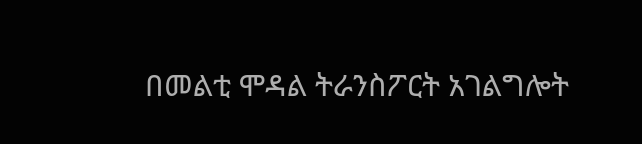በመልቲ ሞዳል ትራንስፖርት አገልግሎት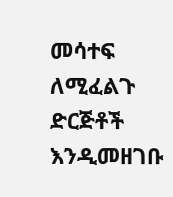መሳተፍ ለሚፈልጉ ድርጅቶች እንዲመዘገቡ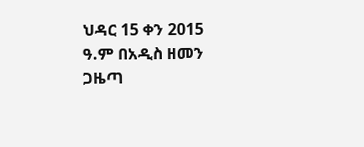ህዳር 15 ቀን 2015 ዓ.ም በአዲስ ዘመን ጋዜጣ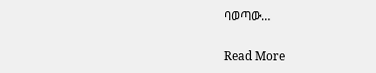ባወጣው…

Read More